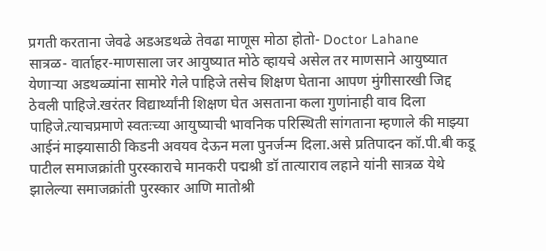प्रगती करताना जेवढे अडअडथळे तेवढा माणूस मोठा होतो- Doctor Lahane
सात्रळ- वार्ताहर-माणसाला जर आयुष्यात मोठे व्हायचे असेल तर माणसाने आयुष्यात येणाऱ्या अडथळ्यांना सामोरे गेले पाहिजे तसेच शिक्षण घेताना आपण मुंगीसारखी जिद्द ठेवली पाहिजे.खरंतर विद्यार्थ्यांनी शिक्षण घेत असताना कला गुणांनाही वाव दिला पाहिजे.त्याचप्रमाणे स्वतःच्या आयुष्याची भावनिक परिस्थिती सांगताना म्हणाले की माझ्या आईनं माझ्यासाठी किडनी अवयव देऊन मला पुनर्जन्म दिला.असे प्रतिपादन कॉ.पी.बी कडू पाटील समाजक्रांती पुरस्काराचे मानकरी पद्मश्री डॉ तात्याराव लहाने यांनी सात्रळ येथे झालेल्या समाजक्रांती पुरस्कार आणि मातोश्री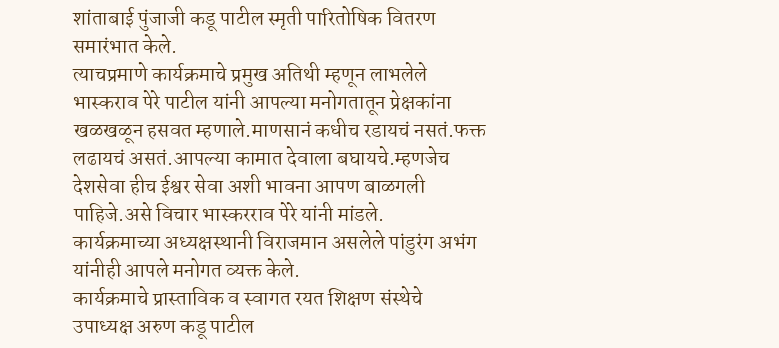शांताबाई पुंजाजी कडू पाटील स्मृती पारितोषिक वितरण समारंभात केले.
त्याचप्रमाणे कार्यक्रमाचे प्रमुख अतिथी म्हणून लाभलेले भास्कराव पेरे पाटील यांनी आपल्या मनोगतातून प्रेक्षकांना खळखळून हसवत म्हणाले.माणसानं कधीच रडायचं नसतं.फक्त लढायचं असतं.आपल्या कामात देवाला बघायचे.म्हणजेच देशसेवा हीच ईश्वर सेवा अशी भावना आपण बाळगली पाहिजे.असे विचार भास्करराव पेरे यांनी मांडले.
कार्यक्रमाच्या अध्यक्षस्थानी विराजमान असलेले पांडुरंग अभंग यांनीही आपले मनोगत व्यक्त केले.
कार्यक्रमाचे प्रास्ताविक व स्वागत रयत शिक्षण संस्थेचे उपाध्यक्ष अरुण कडू पाटील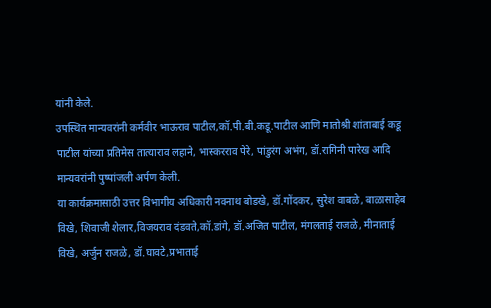यांनी केले.
उपस्थित मान्यवरांनी कर्मवीर भाऊराव पाटील,कॉ.पी.बी.कडू.पाटील आणि मातोश्री शांताबाई कडू पाटील यांच्या प्रतिमेस तात्याराव लहाने, भास्करराव पेरे, पांडुरंग अभंग, डॉ.रागिनी पारेख आदि मान्यवरांनी पुष्पांजली अर्पण केली.
या कार्यक्रमासाठी उत्तर विभागीय अधिकारी नवनाथ बोडखे, डॉ.गोंदकर, सुरेश वाबळे, बाळासाहेब विखे, शिवाजी शेलार,विजयराव दंडवते,कॉ.डांगे, डॉ.अजित पाटील, मंगलताई राजळे, मीनाताई विखे, अर्जुन राजळे, डॉ.घावटे,प्रभाताई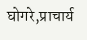घोगरे,प्राचार्य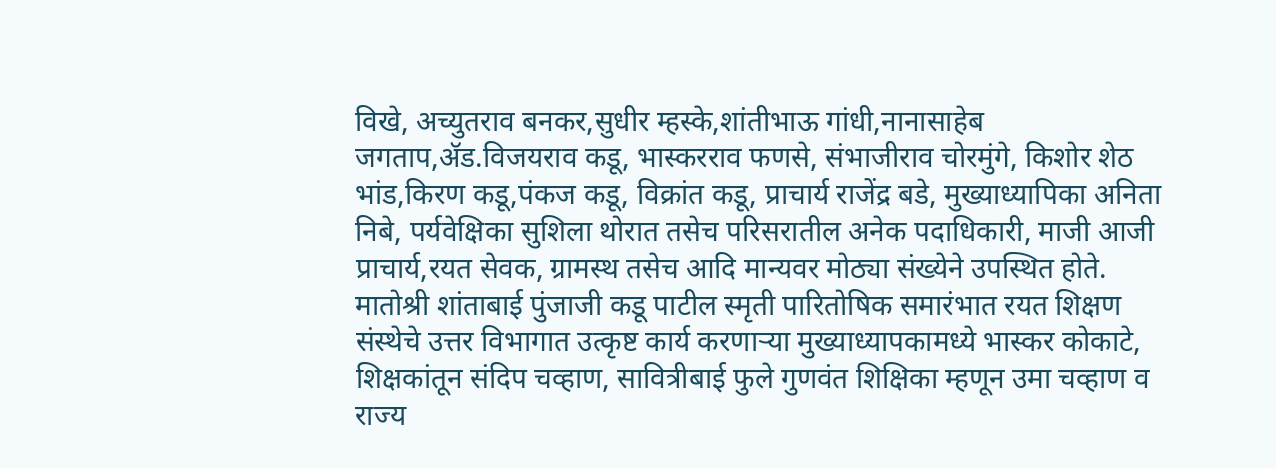विखे, अच्युतराव बनकर,सुधीर म्हस्के,शांतीभाऊ गांधी,नानासाहेब जगताप,ॲड.विजयराव कडू, भास्करराव फणसे, संभाजीराव चोरमुंगे, किशोर शेठ भांड,किरण कडू,पंकज कडू, विक्रांत कडू, प्राचार्य राजेंद्र बडे, मुख्याध्यापिका अनिता निबे, पर्यवेक्षिका सुशिला थोरात तसेच परिसरातील अनेक पदाधिकारी, माजी आजी प्राचार्य,रयत सेवक, ग्रामस्थ तसेच आदि मान्यवर मोठ्या संख्येने उपस्थित होते.
मातोश्री शांताबाई पुंजाजी कडू पाटील स्मृती पारितोषिक समारंभात रयत शिक्षण संस्थेचे उत्तर विभागात उत्कृष्ट कार्य करणाऱ्या मुख्याध्यापकामध्ये भास्कर कोकाटे, शिक्षकांतून संदिप चव्हाण, सावित्रीबाई फुले गुणवंत शिक्षिका म्हणून उमा चव्हाण व राज्य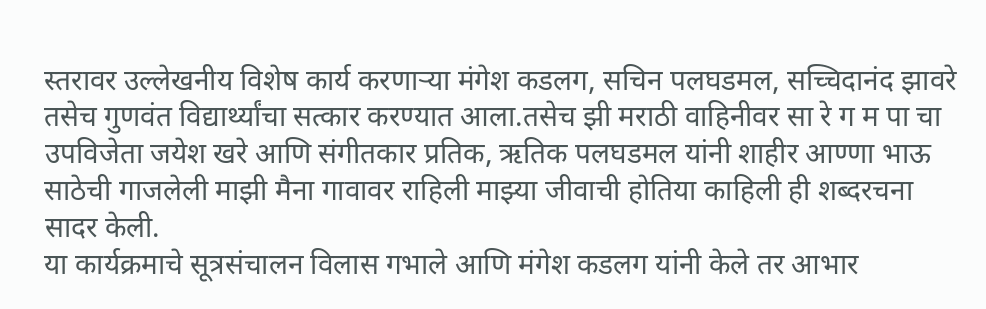स्तरावर उल्लेखनीय विशेष कार्य करणाऱ्या मंगेश कडलग, सचिन पलघडमल, सच्चिदानंद झावरे तसेच गुणवंत विद्यार्थ्यांचा सत्कार करण्यात आला.तसेच झी मराठी वाहिनीवर सा रे ग म पा चा उपविजेता जयेश खरे आणि संगीतकार प्रतिक, ऋतिक पलघडमल यांनी शाहीर आण्णा भाऊ साठेची गाजलेली माझी मैना गावावर राहिली माझ्या जीवाची होतिया काहिली ही शब्दरचना सादर केली.
या कार्यक्रमाचे सूत्रसंचालन विलास गभाले आणि मंगेश कडलग यांनी केले तर आभार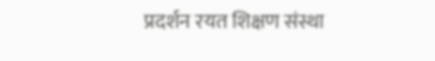प्रदर्शन रयत शिक्षण संस्था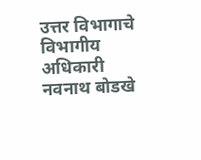उत्तर विभागाचे विभागीय अधिकारी नवनाथ बोडखे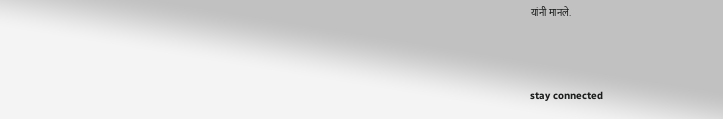यांनी मानले.



stay connected